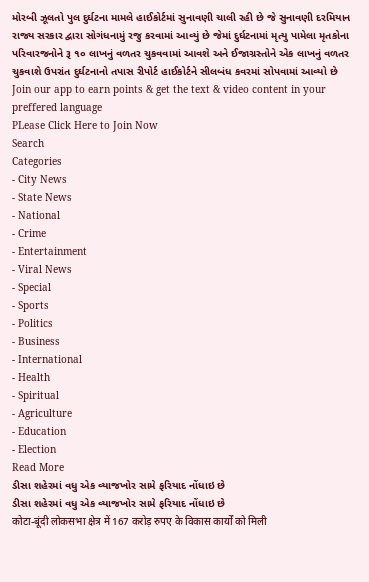મોરબી ઝૂલતો પુલ દુર્ઘટના મામલે હાઈકોર્ટમાં સુનાવણી ચાલી રહી છે જે સુનાવણી દરમિયાન રાજ્ય સરકાર દ્વારા સોગંધનામું રજુ કરવામાં આવ્યું છે જેમાં દુર્ઘટનામાં મૃત્યુ પામેલા મૃતકોના પરિવારજનોને રૂ ૧૦ લાખનું વળતર ચુકવવામાં આવશે અને ઈજાગ્રસ્તોને એક લાખનું વળતર ચુકવાશે ઉપરાંત દુર્ઘટનાનો તપાસ રીપોર્ટ હાઈકોર્ટને સીલબંધ કવરમાં સોપવામાં આવ્યો છે
Join our app to earn points & get the text & video content in your preffered language
PLease Click Here to Join Now
Search
Categories
- City News
- State News
- National
- Crime
- Entertainment
- Viral News
- Special
- Sports
- Politics
- Business
- International
- Health
- Spiritual
- Agriculture
- Education
- Election
Read More
ડીસા શહેરમાં વધુ એક વ્યાજખોર સામે ફરિયાદ નોંધાઇ છે
ડીસા શહેરમાં વધુ એક વ્યાજખોર સામે ફરિયાદ નોંધાઇ છે
कोटा-बूंदी लोकसभा क्षेत्र में 167 करोड़ रुपए के विकास कार्यों को मिली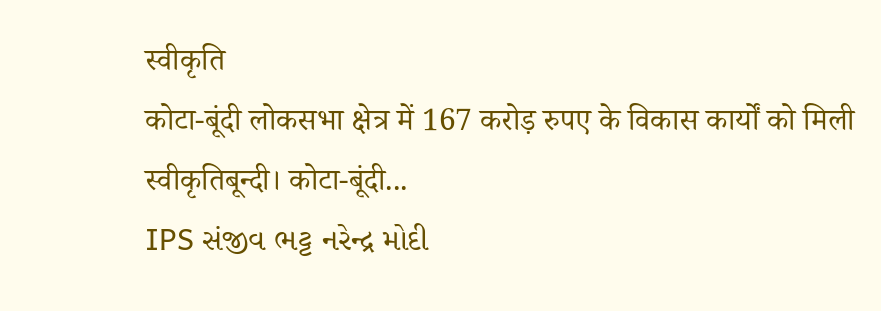स्वीकृति
कोटा-बूंदी लोकसभा क्षेत्र में 167 करोड़ रुपए के विकास कार्यों को मिली स्वीकृतिबून्दी। कोटा-बूंदी...
IPS સંજીવ ભટ્ટ નરેન્દ્ર મોદી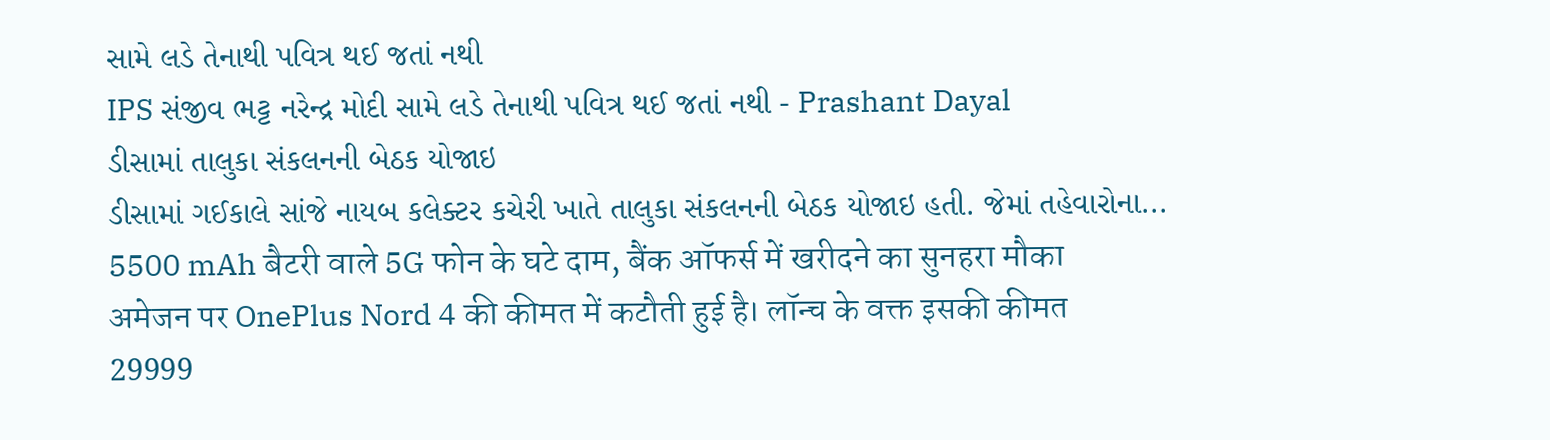સામે લડે તેનાથી પવિત્ર થઈ જતાં નથી
IPS સંજીવ ભટ્ટ નરેન્દ્ર મોદી સામે લડે તેનાથી પવિત્ર થઈ જતાં નથી - Prashant Dayal
ડીસામાં તાલુકા સંકલનની બેઠક યોજાઇ
ડીસામાં ગઈકાલે સાંજે નાયબ કલેક્ટર કચેરી ખાતે તાલુકા સંકલનની બેઠક યોજાઇ હતી. જેમાં તહેવારોના...
5500 mAh बैटरी वाले 5G फोन के घटे दाम, बैंक ऑफर्स में खरीदने का सुनहरा मौका
अमेजन पर OnePlus Nord 4 की कीमत में कटौती हुई है। लॉन्च के वक्त इसकी कीमत 29999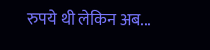रुपये थी लेकिन अब...